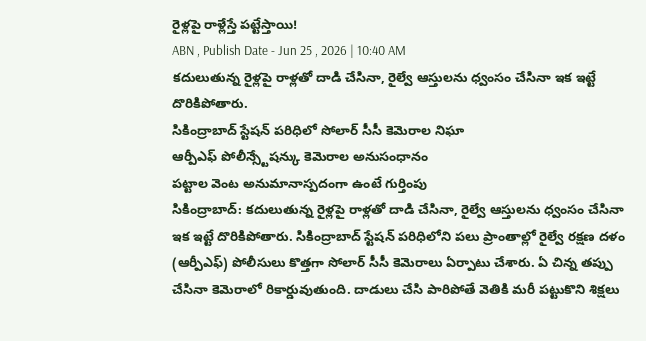రైళ్లపై రాళ్లేస్తే పట్టేస్తాయి!
ABN , Publish Date - Jun 25 , 2026 | 10:40 AM
కదులుతున్న రైళ్లపై రాళ్లతో దాడి చేసినా, రైల్వే ఆస్తులను ధ్వంసం చేసినా ఇక ఇట్టే దొరికిపోతారు.
సికింద్రాబాద్ స్టేషన్ పరిధిలో సోలార్ సీసీ కెమెరాల నిఘా
ఆర్పీఎఫ్ పోలీన్స్టేషన్కు కెమెరాల అనుసంధానం
పట్టాల వెంట అనుమానాస్పదంగా ఉంటే గుర్తింపు
సికింద్రాబాద్: కదులుతున్న రైళ్లపై రాళ్లతో దాడి చేసినా, రైల్వే ఆస్తులను ధ్వంసం చేసినా ఇక ఇట్టే దొరికిపోతారు. సికింద్రాబాద్ స్టేషన్ పరిధిలోని పలు ప్రాంతాల్లో రైల్వే రక్షణ దళం (ఆర్పీఎఫ్) పోలీసులు కొత్తగా సోలార్ సీసీ కెమెరాలు ఏర్పాటు చేశారు. ఏ చిన్న తప్పు చేసినా కెమెరాలో రికార్డువుతుంది. దాడులు చేసి పారిపోతే వెతికి మరీ పట్టుకొని శిక్షలు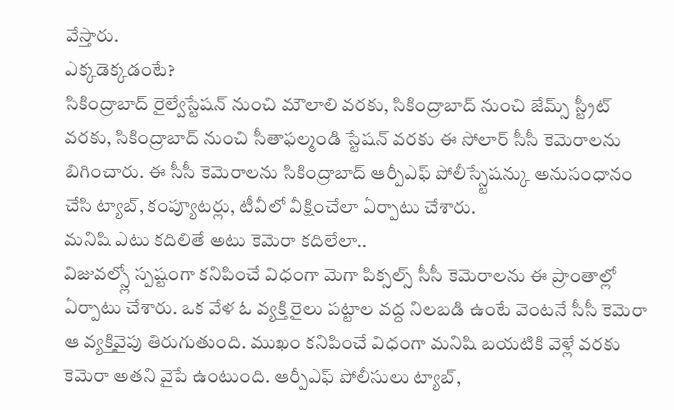వేస్తారు.
ఎక్కడెక్కడంటే?
సికింద్రాబాద్ రైల్వేస్టేషన్ నుంచి మౌలాలి వరకు, సికింద్రాబాద్ నుంచి జేమ్స్ స్ట్రీట్ వరకు, సికింద్రాబాద్ నుంచి సీతాఫల్మండి స్టేషన్ వరకు ఈ సోలార్ సీసీ కెమెరాలను బిగించారు. ఈ సీసీ కెమెరాలను సికింద్రాబాద్ ఆర్పీఎఫ్ పోలీస్స్టేషన్కు అనుసంధానం చేసి ట్యాబ్, కంప్యూటర్లు, టీవీలో వీక్షించేలా ఏర్పాటు చేశారు.
మనిషి ఎటు కదిలితే అటు కెమెరా కదిలేలా..
విజువల్స్లో స్పష్టంగా కనిపించే విధంగా మెగా పిక్సల్స్ సీసీ కెమెరాలను ఈ ప్రాంతాల్లో ఏర్పాటు చేశారు. ఒక వేళ ఓ వ్యక్తి రైలు పట్టాల వద్ద నిలబడి ఉంటే వెంటనే సీసీ కెమెరా ఆ వ్యక్తివైపు తిరుగుతుంది. ముఖం కనిపించే విధంగా మనిషి బయటికి వెళ్లే వరకు కెమెరా అతని వైపే ఉంటుంది. ఆర్పీఎఫ్ పోలీసులు ట్యాబ్,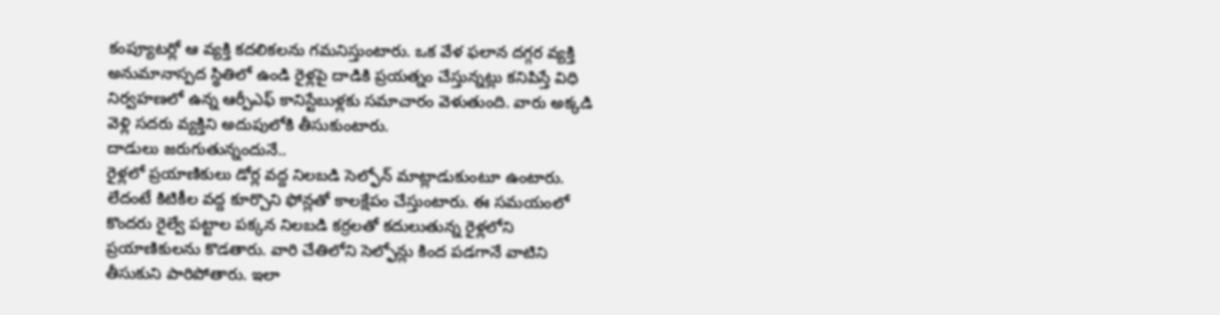కంప్యూటర్లో ఆ వ్యక్తి కదలికలను గమనిస్తుంటారు. ఒక వేళ ఫలాన దగ్గర వ్యక్తి అనుమానాస్పద స్థితిలో ఉండి రైళ్లపై దాడికి ప్రయత్నం చేస్తున్నట్లు కనిపిస్తే విధి నిర్వహణలో ఉన్న ఆర్పీఎఫ్ కానిస్టేబుళ్లకు సమాచారం వెళుతుంది. వారు అక్కడి వెళ్లి సదరు వ్యక్తిని అదుపులోకి తీసుకుంటారు.
దాడులు జరుగుతున్నందునే..
రైళ్లలో ప్రయాణికులు డోర్ల వద్ద నిలబడి సెల్ఫోన్ మాట్లాడుకుంటూ ఉంటారు. లేదంటే కిటికీల వద్ద కూర్చొని ఫోన్లతో కాలక్షేపం చేస్తుంటారు. ఈ సమయంలో కొందరు రైల్వే పట్టాల పక్కన నిలబడి కర్రలతో కదులుతున్న రైళ్లలోని ప్రయాణికులను కొడతారు. వారి చేతిలోని సెల్ఫోన్లు కింద పడగానే వాటిని తీసుకుని పారిపోతారు. ఇలా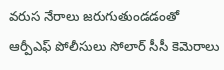వరుస నేరాలు జరుగుతుండడంతో ఆర్పీఎఫ్ పోలీసులు సోలార్ సీసీ కెమెరాలు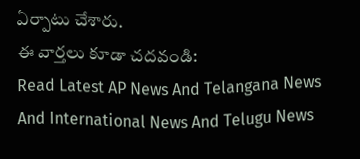ఏర్పాటు చేశారు.
ఈ వార్తలు కూడా చదవండి:
Read Latest AP News And Telangana News And International News And Telugu News